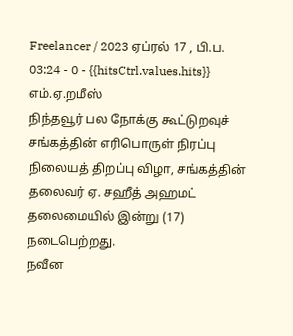Freelancer / 2023 ஏப்ரல் 17 , பி.ப. 03:24 - 0 - {{hitsCtrl.values.hits}}
எம்.ஏ.றமீஸ்
நிந்தவூர் பல நோக்கு கூட்டுறவுச் சங்கத்தின் எரிபொருள் நிரப்பு நிலையத் திறப்பு விழா, சங்கத்தின் தலைவர் ஏ. சஹீத் அஹமட் தலைமையில் இன்று (17) நடைபெற்றது.
நவீன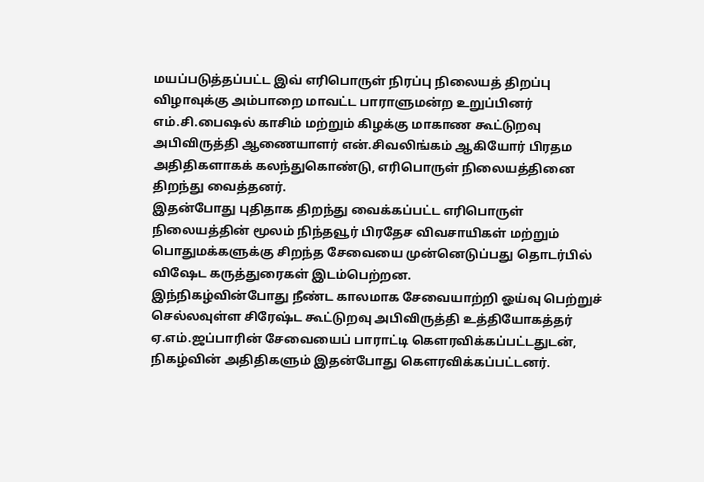மயப்படுத்தப்பட்ட இவ் எரிபொருள் நிரப்பு நிலையத் திறப்பு விழாவுக்கு அம்பாறை மாவட்ட பாராளுமன்ற உறுப்பினர் எம்.சி.பைஷல் காசிம் மற்றும் கிழக்கு மாகாண கூட்டுறவு அபிவிருத்தி ஆணையாளர் என்.சிவலிங்கம் ஆகியோர் பிரதம அதிதிகளாகக் கலந்துகொண்டு, எரிபொருள் நிலையத்தினை திறந்து வைத்தனர்.
இதன்போது புதிதாக திறந்து வைக்கப்பட்ட எரிபொருள் நிலையத்தின் மூலம் நிந்தவூர் பிரதேச விவசாயிகள் மற்றும் பொதுமக்களுக்கு சிறந்த சேவையை முன்னெடுப்பது தொடர்பில் விஷேட கருத்துரைகள் இடம்பெற்றன.
இந்நிகழ்வின்போது நீண்ட காலமாக சேவையாற்றி ஓய்வு பெற்றுச் செல்லவுள்ள சிரேஷ்ட கூட்டுறவு அபிவிருத்தி உத்தியோகத்தர் ஏ.எம்.ஜப்பாரின் சேவையைப் பாராட்டி கௌரவிக்கப்பட்டதுடன், நிகழ்வின் அதிதிகளும் இதன்போது கௌரவிக்கப்பட்டனர்.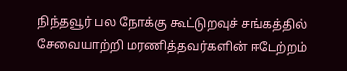நிந்தவூர் பல நோக்கு கூட்டுறவுச் சங்கத்தில் சேவையாற்றி மரணித்தவர்களின் ஈடேற்றம்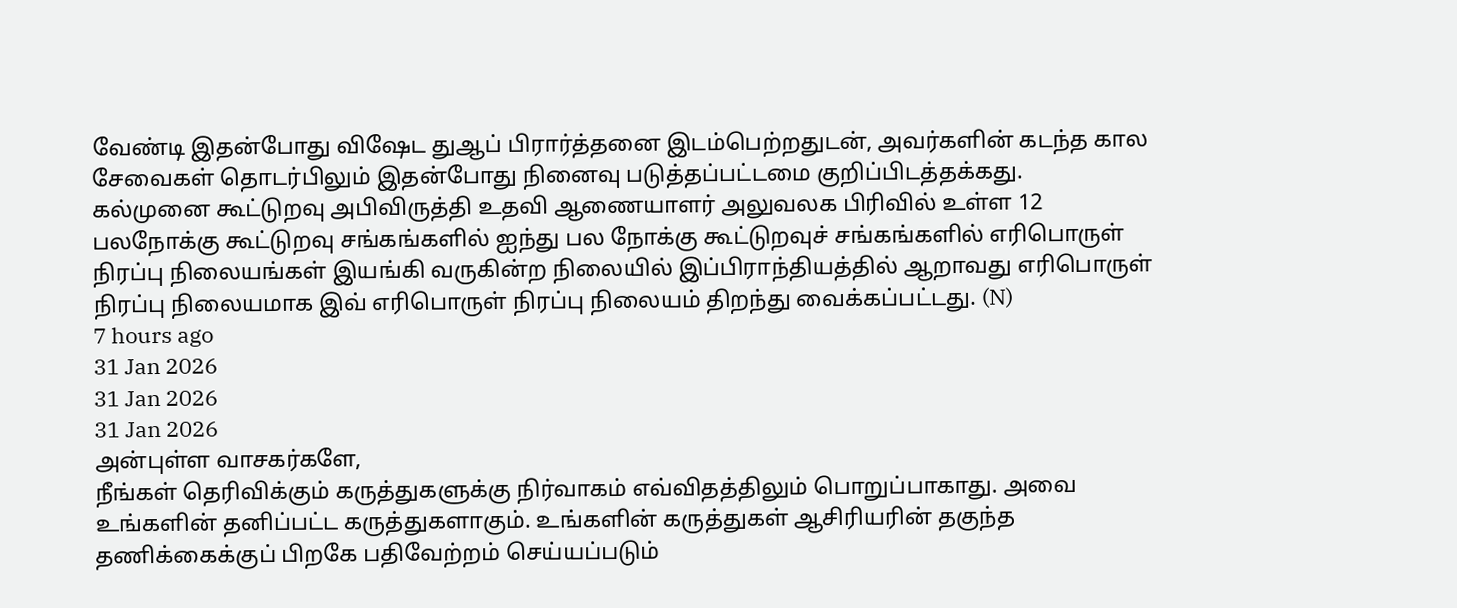வேண்டி இதன்போது விஷேட துஆப் பிரார்த்தனை இடம்பெற்றதுடன், அவர்களின் கடந்த கால சேவைகள் தொடர்பிலும் இதன்போது நினைவு படுத்தப்பட்டமை குறிப்பிடத்தக்கது.
கல்முனை கூட்டுறவு அபிவிருத்தி உதவி ஆணையாளர் அலுவலக பிரிவில் உள்ள 12 பலநோக்கு கூட்டுறவு சங்கங்களில் ஐந்து பல நோக்கு கூட்டுறவுச் சங்கங்களில் எரிபொருள் நிரப்பு நிலையங்கள் இயங்கி வருகின்ற நிலையில் இப்பிராந்தியத்தில் ஆறாவது எரிபொருள் நிரப்பு நிலையமாக இவ் எரிபொருள் நிரப்பு நிலையம் திறந்து வைக்கப்பட்டது. (N)
7 hours ago
31 Jan 2026
31 Jan 2026
31 Jan 2026
அன்புள்ள வாசகர்களே,
நீங்கள் தெரிவிக்கும் கருத்துகளுக்கு நிர்வாகம் எவ்விதத்திலும் பொறுப்பாகாது. அவை உங்களின் தனிப்பட்ட கருத்துகளாகும். உங்களின் கருத்துகள் ஆசிரியரின் தகுந்த தணிக்கைக்குப் பிறகே பதிவேற்றம் செய்யப்படும்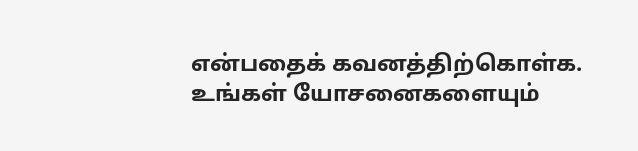என்பதைக் கவனத்திற்கொள்க. உங்கள் யோசனைகளையும்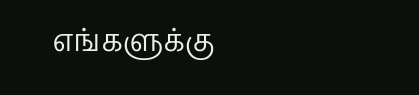எங்களுக்கு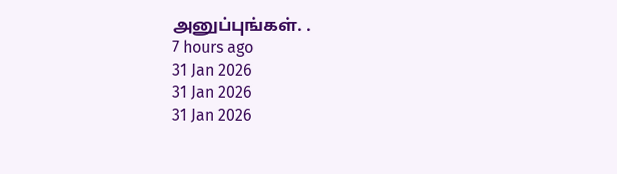அனுப்புங்கள். .
7 hours ago
31 Jan 2026
31 Jan 2026
31 Jan 2026